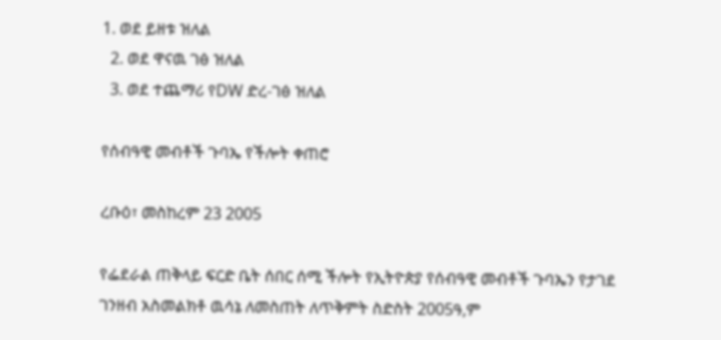1. ወደ ይዘቱ ዝለል
  2. ወደ ዋናዉ ገፅ ዝለል
  3. ወደ ተጨማሪ የDW ድረ-ገፅ ዝለል

የሰብዓዊ መብቶች ጉባኤ የችሎት ቀጠሮ

ረቡዕ፣ መስከረም 23 2005

የፌደራል ጠቅላይ ፍርድ ቤት ሰበር ሰሚ ችሎት የኢትዮጵያ የሰብዓዊ መብቶች ጉባኤን የታገደ ገንዘብ አስመልክቶ ዉሳኔ ለመስጠት ለጥቅምት ስድስት 2005ዓ,ም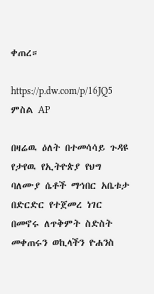ቀጠረ።

https://p.dw.com/p/16JQ5
ምስል AP

በዛሬዉ ዕለት በተመሳሳይ ጉዳዩ የታየዉ የኢትዮጵያ የህግ ባለሙያ ሴቶች ማኅበር አቤቱታ በድርድር የተጀመረ ነገር በመኖሩ ለጥቅምት ስድስት መቀጠሩን ወኪላችን ዮሐንስ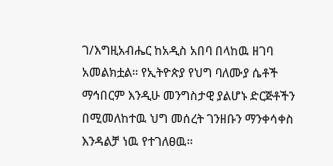ገ/እግዚአብሔር ከአዲስ አበባ በላከዉ ዘገባ አመልክቷል። የኢትዮጵያ የህግ ባለሙያ ሴቶች ማኅበርም እንዲሁ መንግስታዊ ያልሆኑ ድርጅቶችን በሚመለከተዉ ህግ መሰረት ገንዘቡን ማንቀሳቀስ እንዳልቻ ነዉ የተገለፀዉ።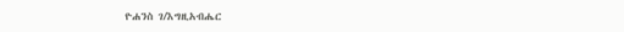ዮሐንስ ገ/እግዚአብሔር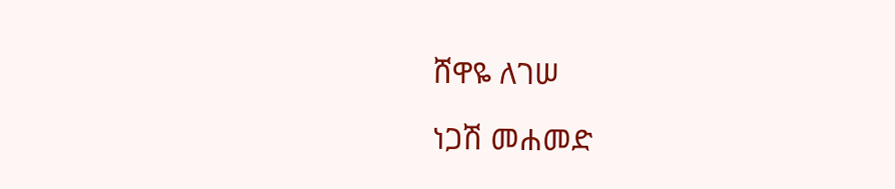ሸዋዬ ለገሠ

ነጋሽ መሐመድ